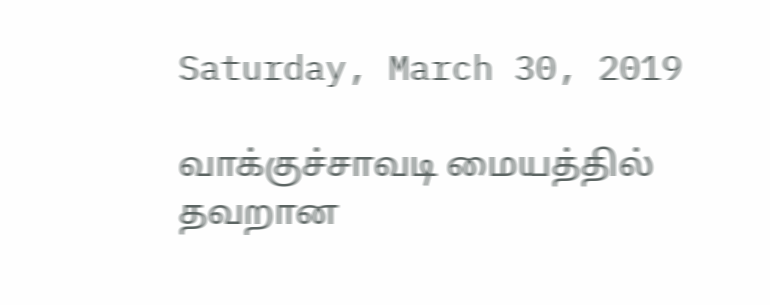Saturday, March 30, 2019

வாக்குச்சாவடி மையத்தில் தவறான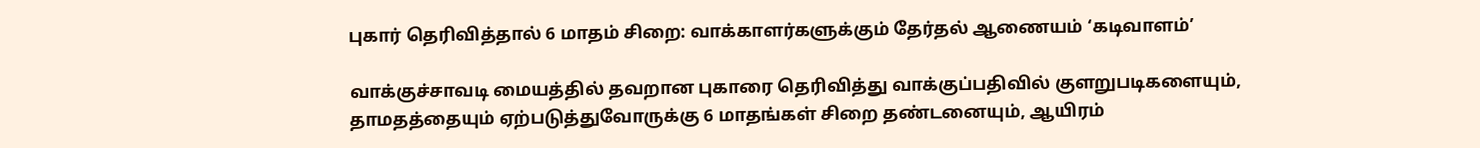புகார் தெரிவித்தால் 6 மாதம் சிறை: வாக்காளர்களுக்கும் தேர்தல் ஆணையம் ‘கடிவாளம்’

வாக்குச்சாவடி மையத்தில் தவறான புகாரை தெரிவித்து வாக்குப்பதிவில் குளறுபடிகளையும், தாமதத்தையும் ஏற்படுத்துவோருக்கு 6 மாதங்கள் சிறை தண்டனையும், ஆயிரம்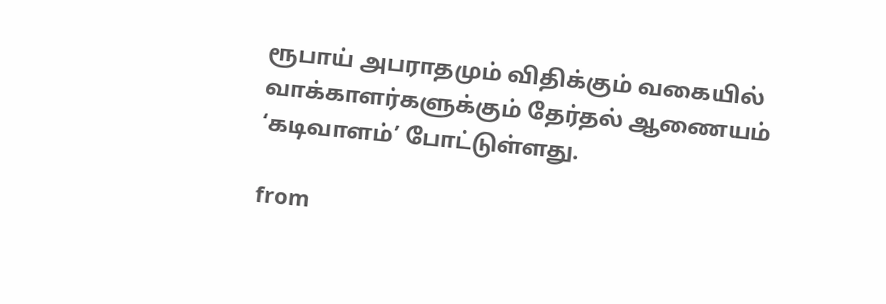ரூபாய் அபராதமும் விதிக்கும் வகையில் வாக்காளர்களுக்கும் தேர்தல் ஆணையம் ‘கடிவாளம்’ போட்டுள்ளது.

from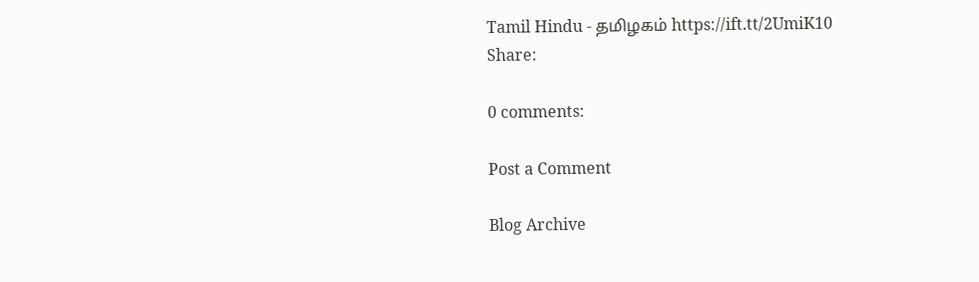Tamil Hindu - தமிழகம் https://ift.tt/2UmiK10
Share:

0 comments:

Post a Comment

Blog Archive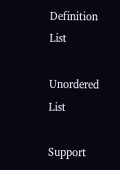Definition List

Unordered List

Support